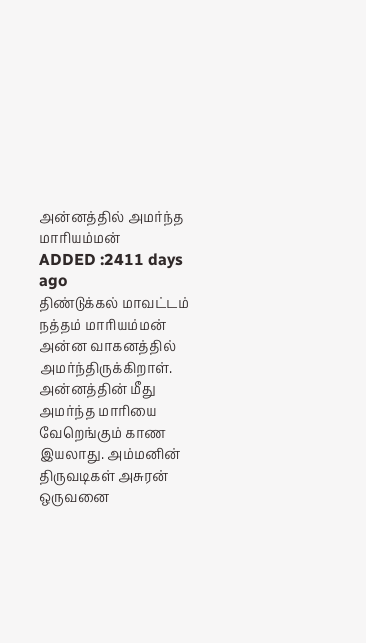அன்னத்தில் அமர்ந்த மாரியம்மன்
ADDED :2411 days ago
திண்டுக்கல் மாவட்டம் நத்தம் மாரியம்மன் அன்ன வாகனத்தில் அமர்ந்திருக்கிறாள். அன்னத்தின் மீது அமர்ந்த மாரியை வேறெங்கும் காண இயலாது. அம்மனின் திருவடிகள் அசுரன் ஒருவனை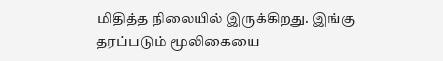மிதித்த நிலையில் இருக்கிறது. இங்கு தரப்படும் மூலிகையை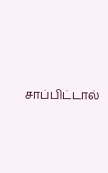சாப்பிட்டால்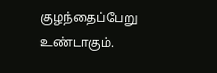குழந்தைப்பேறு உண்டாகும்.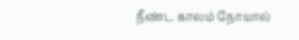நீண்ட காலம் நோயால்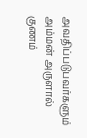அவதிப்படுபவர்களும் அம்மன் அருளால் குணம்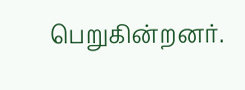பெறுகின்றனர்.